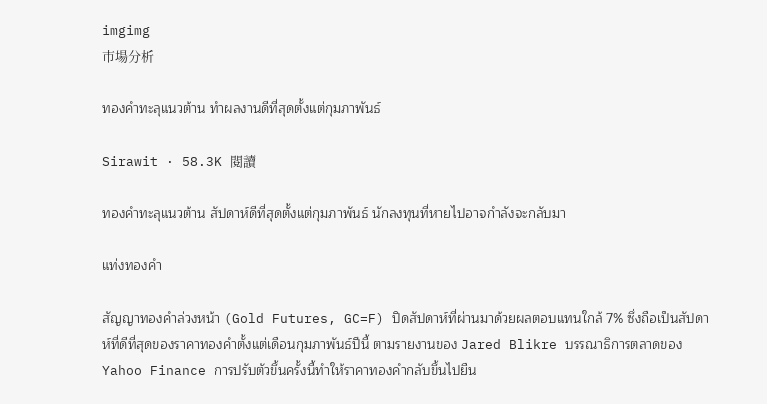imgimg
市場分析

ทองคำทะลุแนวต้าน ทำผลงานดีที่สุดตั้งแต่กุมภาพันธ์

Sirawit · 58.3K 閱讀

ทองคำทะลุแนวต้าน สัปดาห์ดีที่สุดตั้งแต่กุมภาพันธ์ นักลงทุนที่หายไปอาจกำลังจะกลับมา

แท่งทองคำ

สัญญาทองคำล่วงหน้า (Gold Futures, GC=F) ปิดสัปดาห์ที่ผ่านมาด้วยผลตอบแทนใกล้ 7% ซึ่งถือเป็นสัปดาห์ที่ดีที่สุดของราคาทองคำตั้งแต่เดือนกุมภาพันธ์ปีนี้ ตามรายงานของ Jared Blikre บรรณาธิการตลาดของ Yahoo Finance การปรับตัวขึ้นครั้งนี้ทำให้ราคาทองคำกลับขึ้นไปยืน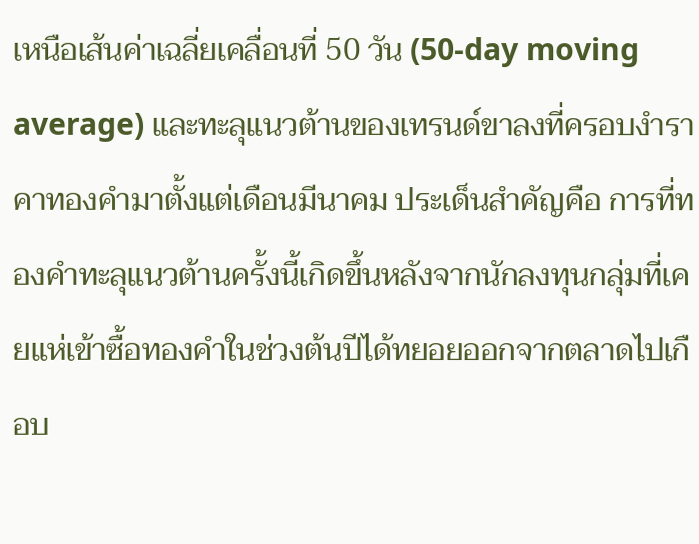เหนือเส้นค่าเฉลี่ยเคลื่อนที่ 50 วัน (50-day moving average) และทะลุแนวต้านของเทรนด์ขาลงที่ครอบงำราคาทองคำมาตั้งแต่เดือนมีนาคม ประเด็นสำคัญคือ การที่ทองคำทะลุแนวต้านครั้งนี้เกิดขึ้นหลังจากนักลงทุนกลุ่มที่เคยแห่เข้าซื้อทองคำในช่วงต้นปีได้ทยอยออกจากตลาดไปเกือบ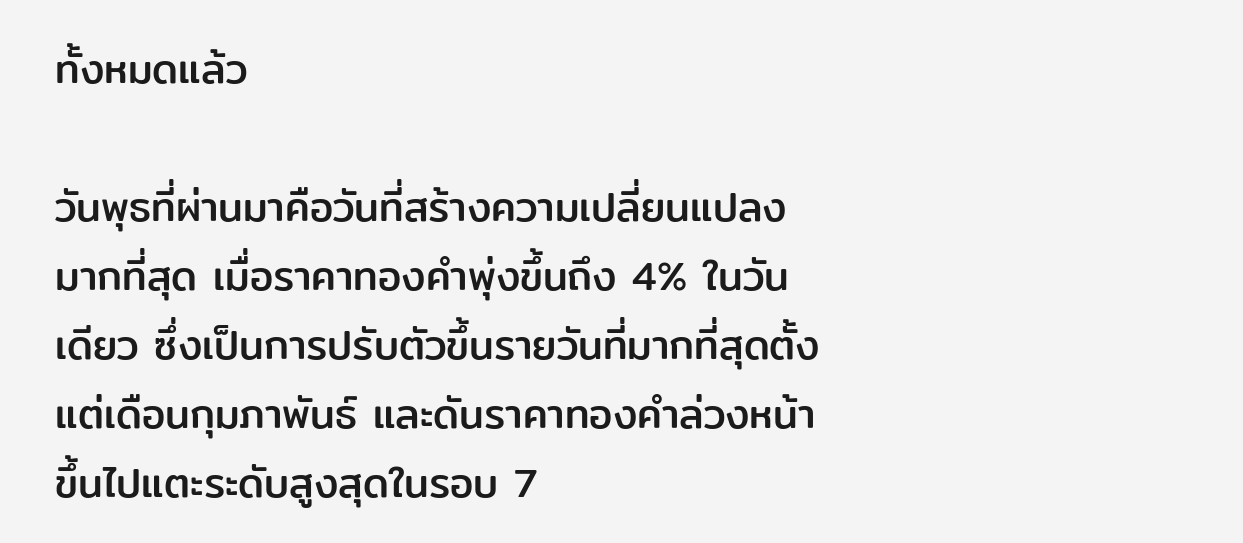ทั้งหมดแล้ว

วันพุธที่ผ่านมาคือวันที่สร้างความเปลี่ยนแปลงมากที่สุด เมื่อราคาทองคำพุ่งขึ้นถึง 4% ในวันเดียว ซึ่งเป็นการปรับตัวขึ้นรายวันที่มากที่สุดตั้งแต่เดือนกุมภาพันธ์ และดันราคาทองคำล่วงหน้าขึ้นไปแตะระดับสูงสุดในรอบ 7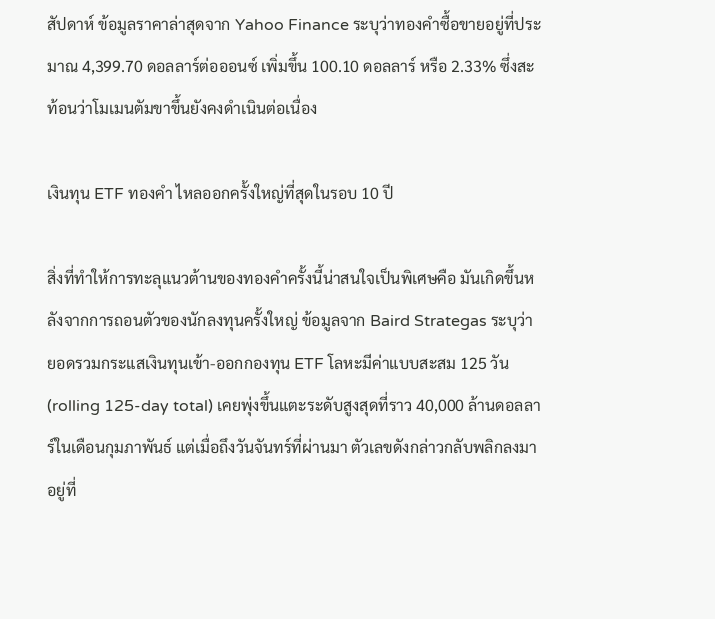สัปดาห์ ข้อมูลราคาล่าสุดจาก Yahoo Finance ระบุว่าทองคำซื้อขายอยู่ที่ประมาณ 4,399.70 ดอลลาร์ต่อออนซ์ เพิ่มขึ้น 100.10 ดอลลาร์ หรือ 2.33% ซึ่งสะท้อนว่าโมเมนตัมขาขึ้นยังคงดำเนินต่อเนื่อง

เงินทุน ETF ทองคำ ไหลออกครั้งใหญ่ที่สุดในรอบ 10 ปี

สิ่งที่ทำให้การทะลุแนวต้านของทองคำครั้งนี้น่าสนใจเป็นพิเศษคือ มันเกิดขึ้นหลังจากการถอนตัวของนักลงทุนครั้งใหญ่ ข้อมูลจาก Baird Strategas ระบุว่า ยอดรวมกระแสเงินทุนเข้า-ออกกองทุน ETF โลหะมีค่าแบบสะสม 125 วัน (rolling 125-day total) เคยพุ่งขึ้นแตะระดับสูงสุดที่ราว 40,000 ล้านดอลลาร์ในเดือนกุมภาพันธ์ แต่เมื่อถึงวันจันทร์ที่ผ่านมา ตัวเลขดังกล่าวกลับพลิกลงมาอยู่ที่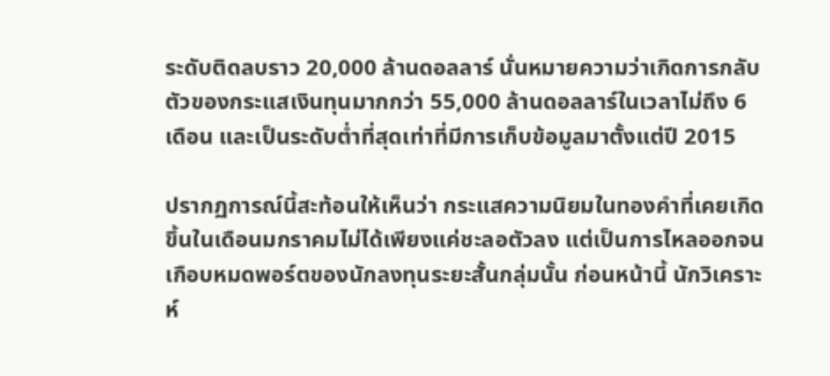ระดับติดลบราว 20,000 ล้านดอลลาร์ นั่นหมายความว่าเกิดการกลับตัวของกระแสเงินทุนมากกว่า 55,000 ล้านดอลลาร์ในเวลาไม่ถึง 6 เดือน และเป็นระดับต่ำที่สุดเท่าที่มีการเก็บข้อมูลมาตั้งแต่ปี 2015

ปรากฏการณ์นี้สะท้อนให้เห็นว่า กระแสความนิยมในทองคำที่เคยเกิดขึ้นในเดือนมกราคมไม่ได้เพียงแค่ชะลอตัวลง แต่เป็นการไหลออกจนเกือบหมดพอร์ตของนักลงทุนระยะสั้นกลุ่มนั้น ก่อนหน้านี้ นักวิเคราะห์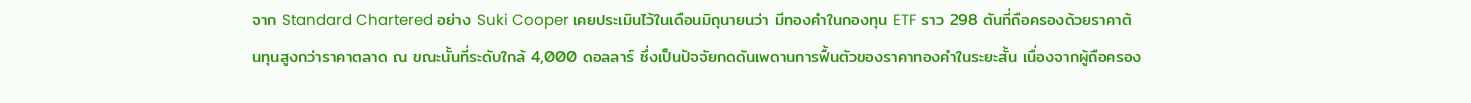จาก Standard Chartered อย่าง Suki Cooper เคยประเมินไว้ในเดือนมิถุนายนว่า มีทองคำในกองทุน ETF ราว 298 ตันที่ถือครองด้วยราคาต้นทุนสูงกว่าราคาตลาด ณ ขณะนั้นที่ระดับใกล้ 4,000 ดอลลาร์ ซึ่งเป็นปัจจัยกดดันเพดานการฟื้นตัวของราคาทองคำในระยะสั้น เนื่องจากผู้ถือครอง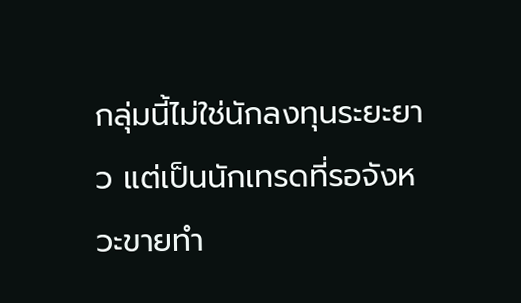กลุ่มนี้ไม่ใช่นักลงทุนระยะยาว แต่เป็นนักเทรดที่รอจังหวะขายทำ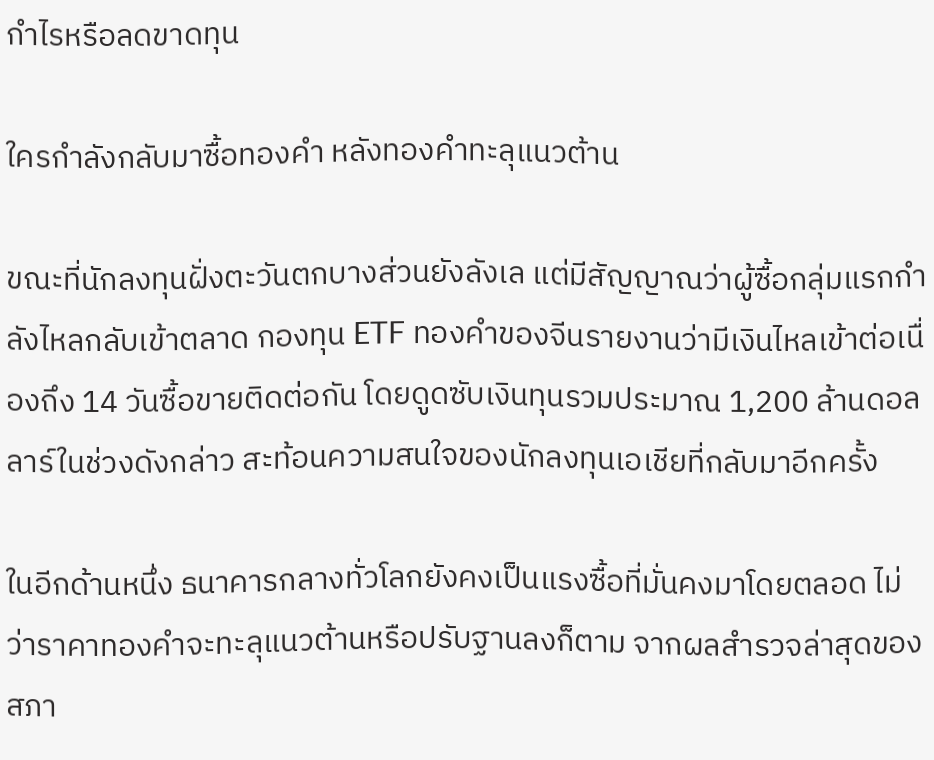กำไรหรือลดขาดทุน

ใครกำลังกลับมาซื้อทองคำ หลังทองคำทะลุแนวต้าน

ขณะที่นักลงทุนฝั่งตะวันตกบางส่วนยังลังเล แต่มีสัญญาณว่าผู้ซื้อกลุ่มแรกกำลังไหลกลับเข้าตลาด กองทุน ETF ทองคำของจีนรายงานว่ามีเงินไหลเข้าต่อเนื่องถึง 14 วันซื้อขายติดต่อกัน โดยดูดซับเงินทุนรวมประมาณ 1,200 ล้านดอลลาร์ในช่วงดังกล่าว สะท้อนความสนใจของนักลงทุนเอเชียที่กลับมาอีกครั้ง

ในอีกด้านหนึ่ง ธนาคารกลางทั่วโลกยังคงเป็นแรงซื้อที่มั่นคงมาโดยตลอด ไม่ว่าราคาทองคำจะทะลุแนวต้านหรือปรับฐานลงก็ตาม จากผลสำรวจล่าสุดของสภา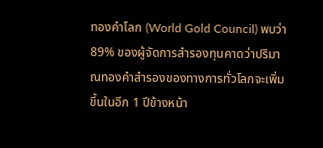ทองคำโลก (World Gold Council) พบว่า 89% ของผู้จัดการสำรองทุนคาดว่าปริมาณทองคำสำรองของทางการทั่วโลกจะเพิ่มขึ้นในอีก 1 ปีข้างหน้า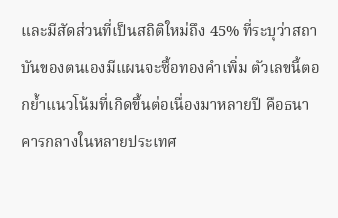และมีสัดส่วนที่เป็นสถิติใหม่ถึง 45% ที่ระบุว่าสถาบันของตนเองมีแผนจะซื้อทองคำเพิ่ม ตัวเลขนี้ตอกย้ำแนวโน้มที่เกิดขึ้นต่อเนื่องมาหลายปี คือธนาคารกลางในหลายประเทศ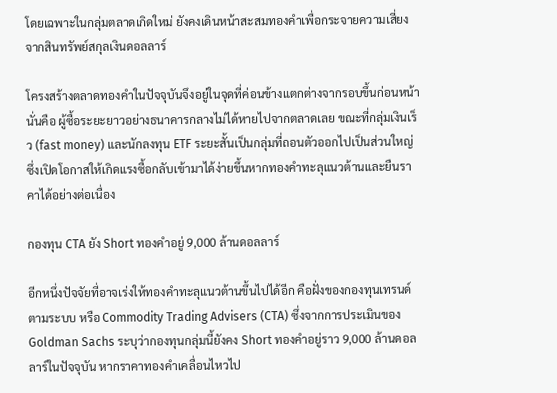โดยเฉพาะในกลุ่มตลาดเกิดใหม่ ยังคงเดินหน้าสะสมทองคำเพื่อกระจายความเสี่ยงจากสินทรัพย์สกุลเงินดอลลาร์

โครงสร้างตลาดทองคำในปัจจุบันจึงอยู่ในจุดที่ค่อนข้างแตกต่างจากรอบขึ้นก่อนหน้า นั่นคือ ผู้ซื้อระยะยาวอย่างธนาคารกลางไม่ได้หายไปจากตลาดเลย ขณะที่กลุ่มเงินเร็ว (fast money) และนักลงทุน ETF ระยะสั้นเป็นกลุ่มที่ถอนตัวออกไปเป็นส่วนใหญ่ ซึ่งเปิดโอกาสให้เกิดแรงซื้อกลับเข้ามาได้ง่ายขึ้นหากทองคำทะลุแนวต้านและยืนราคาได้อย่างต่อเนื่อง

กองทุน CTA ยัง Short ทองคำอยู่ 9,000 ล้านดอลลาร์

อีกหนึ่งปัจจัยที่อาจเร่งให้ทองคำทะลุแนวต้านขึ้นไปได้อีก คือฝั่งของกองทุนเทรนด์ตามระบบ หรือ Commodity Trading Advisers (CTA) ซึ่งจากการประเมินของ Goldman Sachs ระบุว่ากองทุนกลุ่มนี้ยังคง Short ทองคำอยู่ราว 9,000 ล้านดอลลาร์ในปัจจุบัน หากราคาทองคำเคลื่อนไหวไป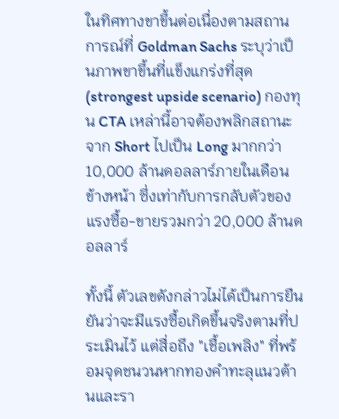ในทิศทางขาขึ้นต่อเนื่องตามสถานการณ์ที่ Goldman Sachs ระบุว่าเป็นภาพขาขึ้นที่แข็งแกร่งที่สุด (strongest upside scenario) กองทุน CTA เหล่านี้อาจต้องพลิกสถานะจาก Short ไปเป็น Long มากกว่า 10,000 ล้านดอลลาร์ภายในเดือนข้างหน้า ซึ่งเท่ากับการกลับตัวของแรงซื้อ-ขายรวมกว่า 20,000 ล้านดอลลาร์

ทั้งนี้ ตัวเลขดังกล่าวไม่ได้เป็นการยืนยันว่าจะมีแรงซื้อเกิดขึ้นจริงตามที่ประเมินไว้ แต่สื่อถึง "เชื้อเพลิง" ที่พร้อมจุดชนวนหากทองคำทะลุแนวต้านและรา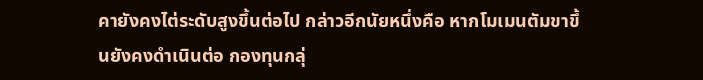คายังคงไต่ระดับสูงขึ้นต่อไป กล่าวอีกนัยหนึ่งคือ หากโมเมนตัมขาขึ้นยังคงดำเนินต่อ กองทุนกลุ่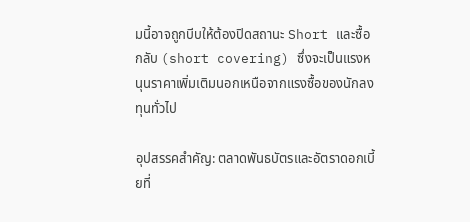มนี้อาจถูกบีบให้ต้องปิดสถานะ Short และซื้อกลับ (short covering) ซึ่งจะเป็นแรงหนุนราคาเพิ่มเติมนอกเหนือจากแรงซื้อของนักลงทุนทั่วไป

อุปสรรคสำคัญ: ตลาดพันธบัตรและอัตราดอกเบี้ยที่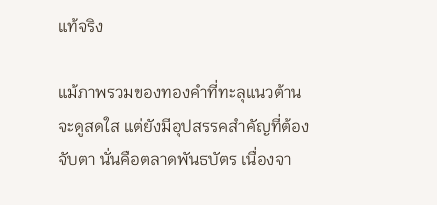แท้จริง

แม้ภาพรวมของทองคำที่ทะลุแนวต้านจะดูสดใส แต่ยังมีอุปสรรคสำคัญที่ต้องจับตา นั่นคือตลาดพันธบัตร เนื่องจา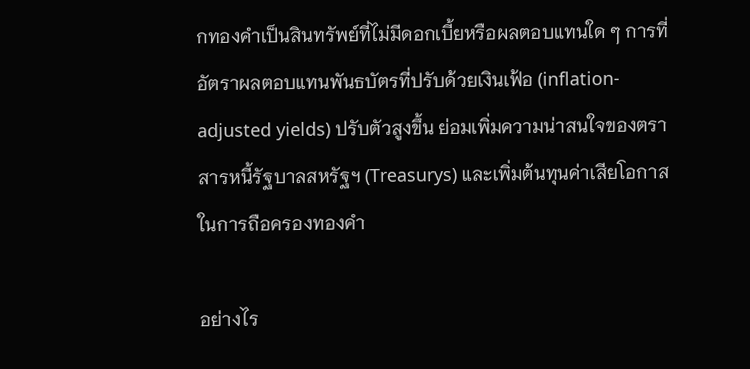กทองคำเป็นสินทรัพย์ที่ไม่มีดอกเบี้ยหรือผลตอบแทนใด ๆ การที่อัตราผลตอบแทนพันธบัตรที่ปรับด้วยเงินเฟ้อ (inflation-adjusted yields) ปรับตัวสูงขึ้น ย่อมเพิ่มความน่าสนใจของตราสารหนี้รัฐบาลสหรัฐฯ (Treasurys) และเพิ่มต้นทุนค่าเสียโอกาสในการถือครองทองคำ

อย่างไร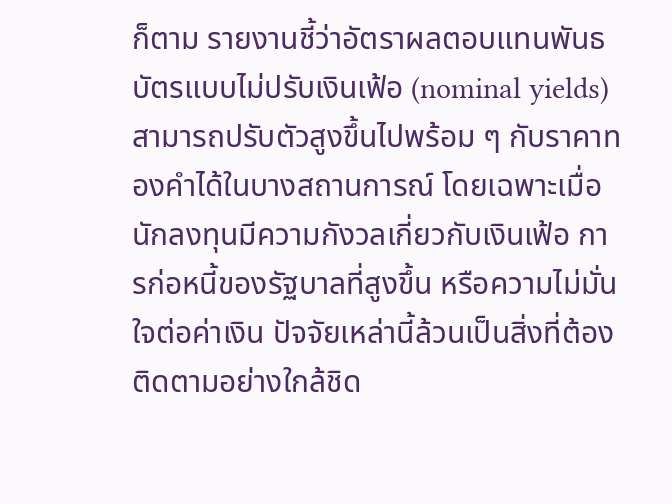ก็ตาม รายงานชี้ว่าอัตราผลตอบแทนพันธบัตรแบบไม่ปรับเงินเฟ้อ (nominal yields) สามารถปรับตัวสูงขึ้นไปพร้อม ๆ กับราคาทองคำได้ในบางสถานการณ์ โดยเฉพาะเมื่อนักลงทุนมีความกังวลเกี่ยวกับเงินเฟ้อ การก่อหนี้ของรัฐบาลที่สูงขึ้น หรือความไม่มั่นใจต่อค่าเงิน ปัจจัยเหล่านี้ล้วนเป็นสิ่งที่ต้องติดตามอย่างใกล้ชิด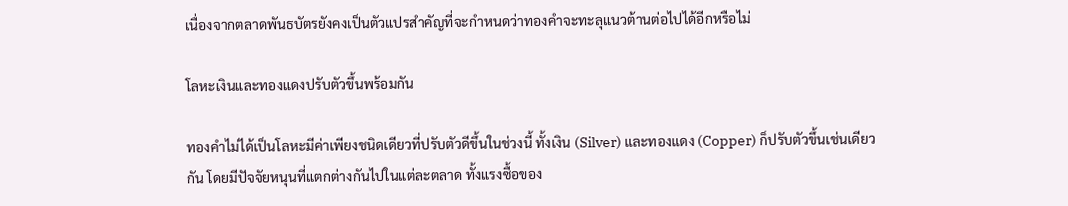เนื่องจากตลาดพันธบัตรยังคงเป็นตัวแปรสำคัญที่จะกำหนดว่าทองคำจะทะลุแนวต้านต่อไปได้อีกหรือไม่

โลหะเงินและทองแดงปรับตัวขึ้นพร้อมกัน

ทองคำไม่ได้เป็นโลหะมีค่าเพียงชนิดเดียวที่ปรับตัวดีขึ้นในช่วงนี้ ทั้งเงิน (Silver) และทองแดง (Copper) ก็ปรับตัวขึ้นเช่นเดียวกัน โดยมีปัจจัยหนุนที่แตกต่างกันไปในแต่ละตลาด ทั้งแรงซื้อของ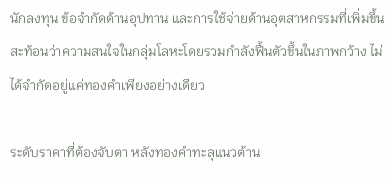นักลงทุน ข้อจำกัดด้านอุปทาน และการใช้จ่ายด้านอุตสาหกรรมที่เพิ่มขึ้น สะท้อนว่าความสนใจในกลุ่มโลหะโดยรวมกำลังฟื้นตัวขึ้นในภาพกว้าง ไม่ได้จำกัดอยู่แค่ทองคำเพียงอย่างเดียว

ระดับราคาที่ต้องจับตา หลังทองคำทะลุแนวต้าน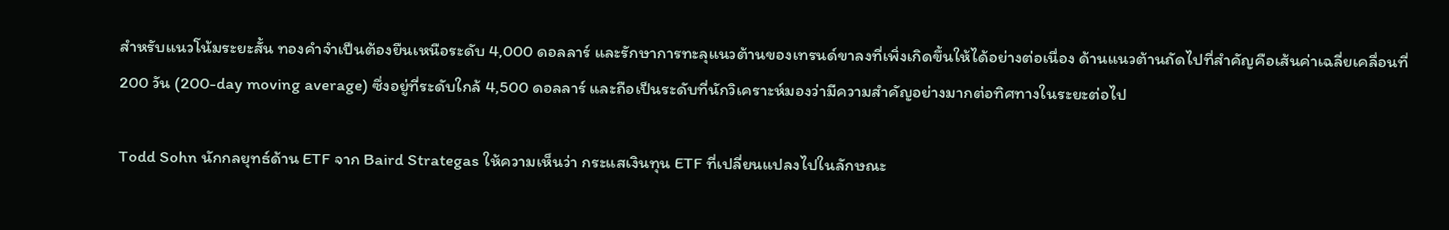สำหรับแนวโน้มระยะสั้น ทองคำจำเป็นต้องยืนเหนือระดับ 4,000 ดอลลาร์ และรักษาการทะลุแนวต้านของเทรนด์ขาลงที่เพิ่งเกิดขึ้นให้ได้อย่างต่อเนื่อง ด้านแนวต้านถัดไปที่สำคัญคือเส้นค่าเฉลี่ยเคลื่อนที่ 200 วัน (200-day moving average) ซึ่งอยู่ที่ระดับใกล้ 4,500 ดอลลาร์ และถือเป็นระดับที่นักวิเคราะห์มองว่ามีความสำคัญอย่างมากต่อทิศทางในระยะต่อไป

Todd Sohn นักกลยุทธ์ด้าน ETF จาก Baird Strategas ให้ความเห็นว่า กระแสเงินทุน ETF ที่เปลี่ยนแปลงไปในลักษณะ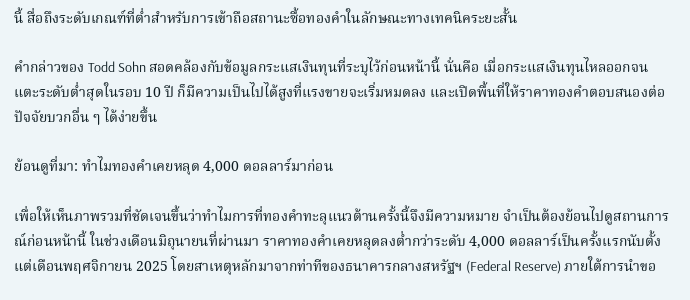นี้ สื่อถึงระดับเกณฑ์ที่ต่ำสำหรับการเข้าถือสถานะซื้อทองคำในลักษณะทางเทคนิคระยะสั้น

คำกล่าวของ Todd Sohn สอดคล้องกับข้อมูลกระแสเงินทุนที่ระบุไว้ก่อนหน้านี้ นั่นคือ เมื่อกระแสเงินทุนไหลออกจนแตะระดับต่ำสุดในรอบ 10 ปี ก็มีความเป็นไปได้สูงที่แรงขายจะเริ่มหมดลง และเปิดพื้นที่ให้ราคาทองคำตอบสนองต่อปัจจัยบวกอื่น ๆ ได้ง่ายขึ้น

ย้อนดูที่มา: ทำไมทองคำเคยหลุด 4,000 ดอลลาร์มาก่อน

เพื่อให้เห็นภาพรวมที่ชัดเจนขึ้นว่าทำไมการที่ทองคำทะลุแนวต้านครั้งนี้จึงมีความหมาย จำเป็นต้องย้อนไปดูสถานการณ์ก่อนหน้านี้ ในช่วงเดือนมิถุนายนที่ผ่านมา ราคาทองคำเคยหลุดลงต่ำกว่าระดับ 4,000 ดอลลาร์เป็นครั้งแรกนับตั้งแต่เดือนพฤศจิกายน 2025 โดยสาเหตุหลักมาจากท่าทีของธนาคารกลางสหรัฐฯ (Federal Reserve) ภายใต้การนำขอ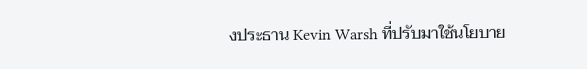งประธาน Kevin Warsh ที่ปรับมาใช้นโยบาย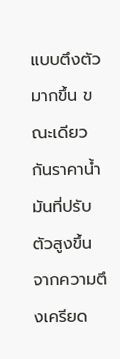แบบตึงตัวมากขึ้น ขณะเดียวกันราคาน้ำมันที่ปรับตัวสูงขึ้นจากความตึงเครียด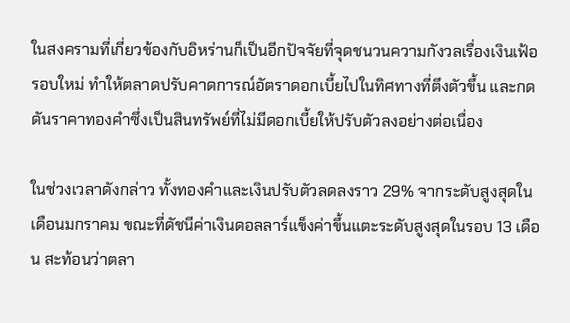ในสงครามที่เกี่ยวข้องกับอิหร่านก็เป็นอีกปัจจัยที่จุดชนวนความกังวลเรื่องเงินเฟ้อรอบใหม่ ทำให้ตลาดปรับคาดการณ์อัตราดอกเบี้ยไปในทิศทางที่ตึงตัวขึ้น และกดดันราคาทองคำซึ่งเป็นสินทรัพย์ที่ไม่มีดอกเบี้ยให้ปรับตัวลงอย่างต่อเนื่อง

ในช่วงเวลาดังกล่าว ทั้งทองคำและเงินปรับตัวลดลงราว 29% จากระดับสูงสุดในเดือนมกราคม ขณะที่ดัชนีค่าเงินดอลลาร์แข็งค่าขึ้นแตะระดับสูงสุดในรอบ 13 เดือน สะท้อนว่าตลา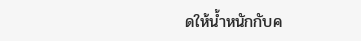ดให้น้ำหนักกับค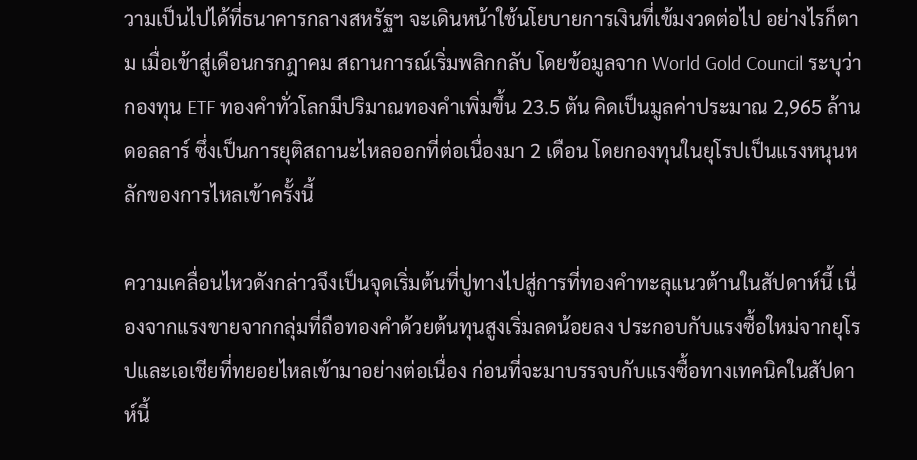วามเป็นไปได้ที่ธนาคารกลางสหรัฐฯ จะเดินหน้าใช้นโยบายการเงินที่เข้มงวดต่อไป อย่างไรก็ตาม เมื่อเข้าสู่เดือนกรกฎาคม สถานการณ์เริ่มพลิกกลับ โดยข้อมูลจาก World Gold Council ระบุว่ากองทุน ETF ทองคำทั่วโลกมีปริมาณทองคำเพิ่มขึ้น 23.5 ตัน คิดเป็นมูลค่าประมาณ 2,965 ล้านดอลลาร์ ซึ่งเป็นการยุติสถานะไหลออกที่ต่อเนื่องมา 2 เดือน โดยกองทุนในยุโรปเป็นแรงหนุนหลักของการไหลเข้าครั้งนี้

ความเคลื่อนไหวดังกล่าวจึงเป็นจุดเริ่มต้นที่ปูทางไปสู่การที่ทองคำทะลุแนวต้านในสัปดาห์นี้ เนื่องจากแรงขายจากกลุ่มที่ถือทองคำด้วยต้นทุนสูงเริ่มลดน้อยลง ประกอบกับแรงซื้อใหม่จากยุโรปและเอเชียที่ทยอยไหลเข้ามาอย่างต่อเนื่อง ก่อนที่จะมาบรรจบกับแรงซื้อทางเทคนิคในสัปดาห์นี้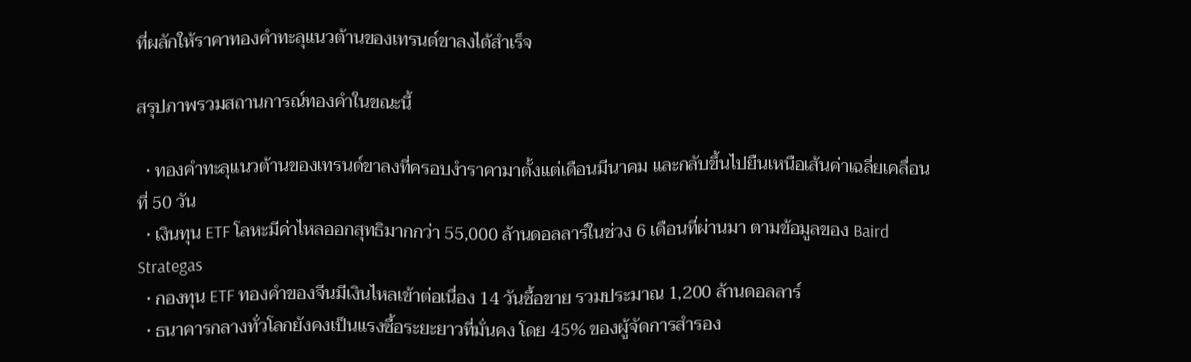ที่ผลักให้ราคาทองคำทะลุแนวต้านของเทรนด์ขาลงได้สำเร็จ

สรุปภาพรวมสถานการณ์ทองคำในขณะนี้

  • ทองคำทะลุแนวต้านของเทรนด์ขาลงที่ครอบงำราคามาตั้งแต่เดือนมีนาคม และกลับขึ้นไปยืนเหนือเส้นค่าเฉลี่ยเคลื่อนที่ 50 วัน
  • เงินทุน ETF โลหะมีค่าไหลออกสุทธิมากกว่า 55,000 ล้านดอลลาร์ในช่วง 6 เดือนที่ผ่านมา ตามข้อมูลของ Baird Strategas
  • กองทุน ETF ทองคำของจีนมีเงินไหลเข้าต่อเนื่อง 14 วันซื้อขาย รวมประมาณ 1,200 ล้านดอลลาร์
  • ธนาคารกลางทั่วโลกยังคงเป็นแรงซื้อระยะยาวที่มั่นคง โดย 45% ของผู้จัดการสำรอง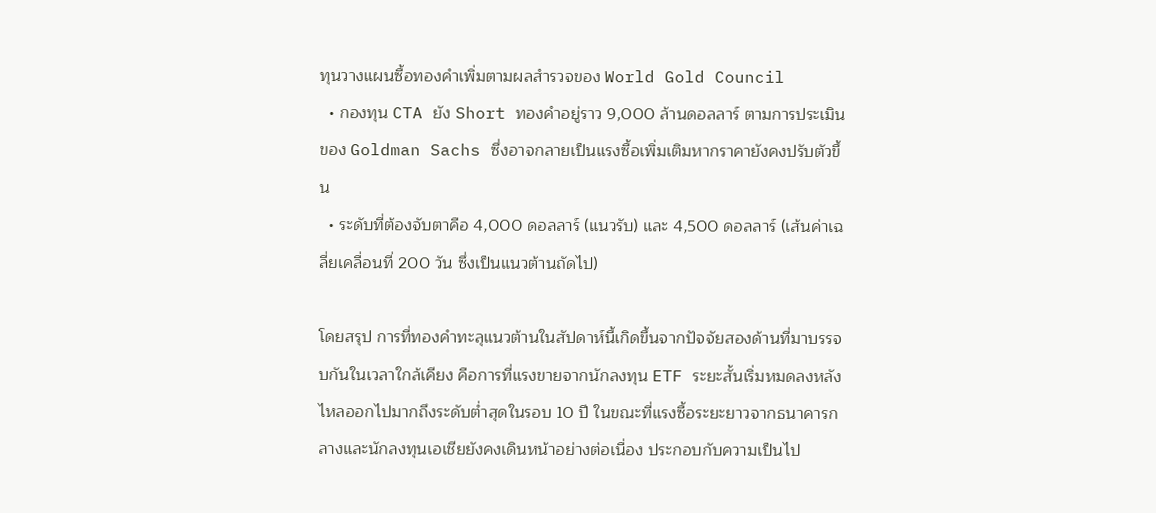ทุนวางแผนซื้อทองคำเพิ่มตามผลสำรวจของ World Gold Council
  • กองทุน CTA ยัง Short ทองคำอยู่ราว 9,000 ล้านดอลลาร์ ตามการประเมินของ Goldman Sachs ซึ่งอาจกลายเป็นแรงซื้อเพิ่มเติมหากราคายังคงปรับตัวขึ้น
  • ระดับที่ต้องจับตาคือ 4,000 ดอลลาร์ (แนวรับ) และ 4,500 ดอลลาร์ (เส้นค่าเฉลี่ยเคลื่อนที่ 200 วัน ซึ่งเป็นแนวต้านถัดไป)

โดยสรุป การที่ทองคำทะลุแนวต้านในสัปดาห์นี้เกิดขึ้นจากปัจจัยสองด้านที่มาบรรจบกันในเวลาใกล้เคียง คือการที่แรงขายจากนักลงทุน ETF ระยะสั้นเริ่มหมดลงหลังไหลออกไปมากถึงระดับต่ำสุดในรอบ 10 ปี ในขณะที่แรงซื้อระยะยาวจากธนาคารกลางและนักลงทุนเอเชียยังคงเดินหน้าอย่างต่อเนื่อง ประกอบกับความเป็นไป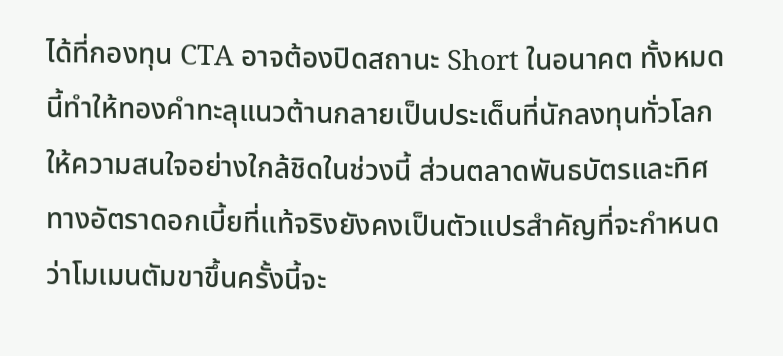ได้ที่กองทุน CTA อาจต้องปิดสถานะ Short ในอนาคต ทั้งหมดนี้ทำให้ทองคำทะลุแนวต้านกลายเป็นประเด็นที่นักลงทุนทั่วโลกให้ความสนใจอย่างใกล้ชิดในช่วงนี้ ส่วนตลาดพันธบัตรและทิศทางอัตราดอกเบี้ยที่แท้จริงยังคงเป็นตัวแปรสำคัญที่จะกำหนดว่าโมเมนตัมขาขึ้นครั้งนี้จะ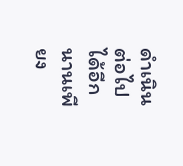ดำเนินต่อไปได้อีกนานเพียง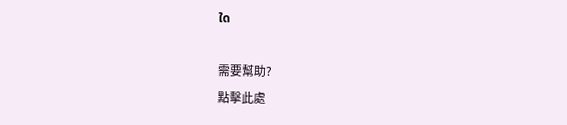ใด

需要幫助?
點擊此處